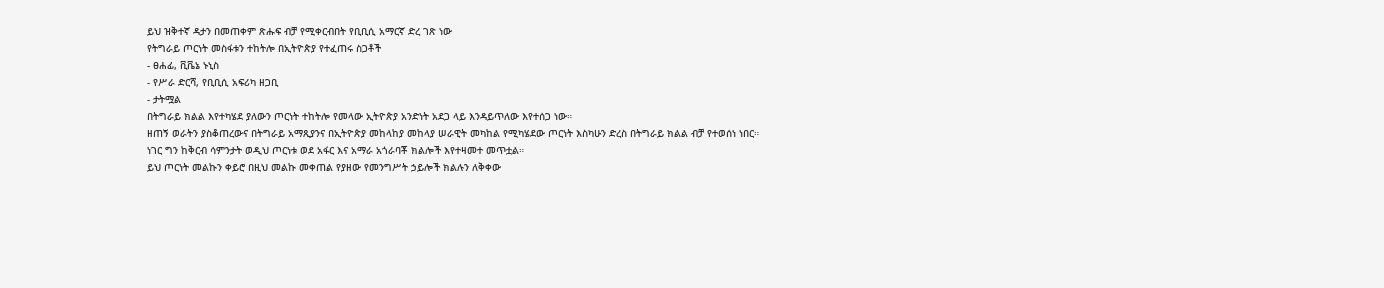ይህ ዝቅተኛ ዳታን በመጠቀም ጽሑፍ ብቻ የሚቀርብበት የቢቢሲ አማርኛ ድረ ገጽ ነው
የትግራይ ጦርነት መስፋቱን ተከትሎ በኢትዮጵያ የተፈጠሩ ስጋቶች
- ፀሐፊ, ቪቬኔ ኑኒስ
- የሥራ ድርሻ, የቢቢሲ አፍሪካ ዘጋቢ
- ታትሟል
በትግራይ ክልል እየተካሄደ ያለውን ጦርነት ተከትሎ የመላው ኢትዮጵያ አንድነት አደጋ ላይ እንዳይጥለው እየተሰጋ ነው።
ዘጠኝ ወራትን ያስቆጠረውና በትግራይ አማጺያንና በኢትዮጵያ መከላከያ መከላያ ሠራዊት መካከል የሚካሄደው ጦርነት እስካሁን ድረስ በትግራይ ክልል ብቻ የተወሰነ ነበር።
ነገር ግን ከቅርብ ሳምንታት ወዲህ ጦርነቱ ወደ አፋር እና አማራ አጎራባቾ ክልሎች እየተዛመተ መጥቷል።
ይህ ጦርነት መልኩን ቀይሮ በዚህ መልኩ መቀጠል የያዘው የመንግሥት ኃይሎች ክልሉን ለቅቀው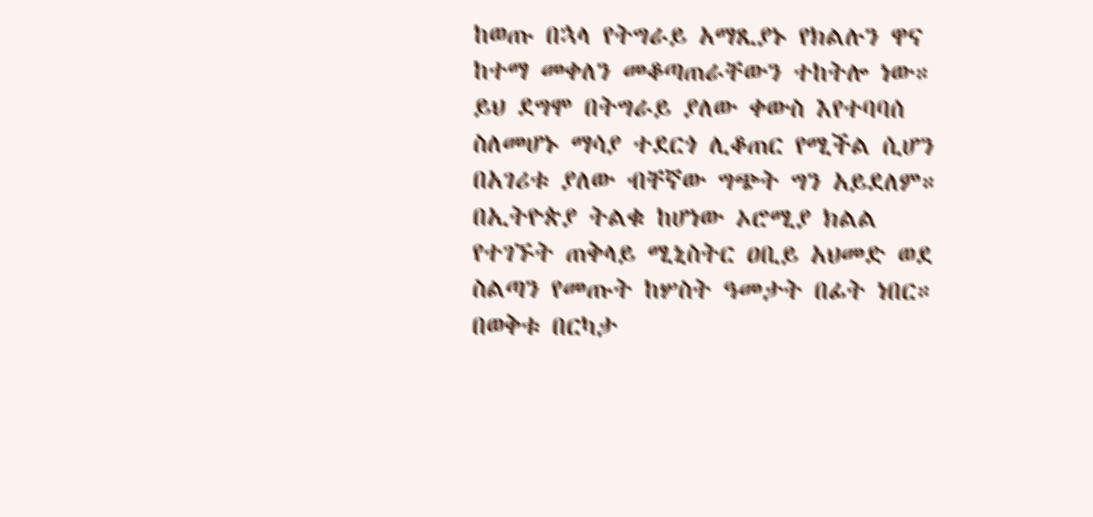ከወጡ በኋላ የትግራይ አማጺያኑ የክልሉን ዋና ከተማ መቀለን መቆጣጠራቸውን ተከትሎ ነው።
ይህ ደግሞ በትግራይ ያለው ቀውስ እየተባባሰ ስለመሆኑ ማሳያ ተደርጎ ሊቆጠር የሚችል ሲሆን በአገሪቱ ያለው ብቸኛው ግጭት ግን አይደለም።
በኢትዮጵያ ትልቁ ከሆነው ኦሮሚያ ክልል የተገኙት ጠቅላይ ሚኒስትር ዐቢይ አህመድ ወደ ስልጣን የመጡት ከሦስት ዓመታት በፊት ነበር። በወቅቱ በርካታ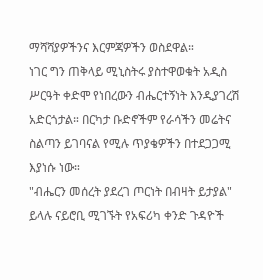ማሻሻያዎችንና እርምጃዎችን ወስደዋል።
ነገር ግን ጠቅላይ ሚኒስትሩ ያስተዋወቁት አዲስ ሥርዓት ቀድሞ የነበረውን ብሔርተኝነት እንዲያገረሽ አድርጎታል። በርካታ ቡድኖችም የራሳችን መሬትና ስልጣን ይገባናል የሚሉ ጥያቄዎችን በተደጋጋሚ እያነሱ ነው።
"ብሔርን መሰረት ያደረገ ጦርነት በብዛት ይታያል" ይላሉ ናይሮቢ ሚገኙት የአፍሪካ ቀንድ ጉዳዮች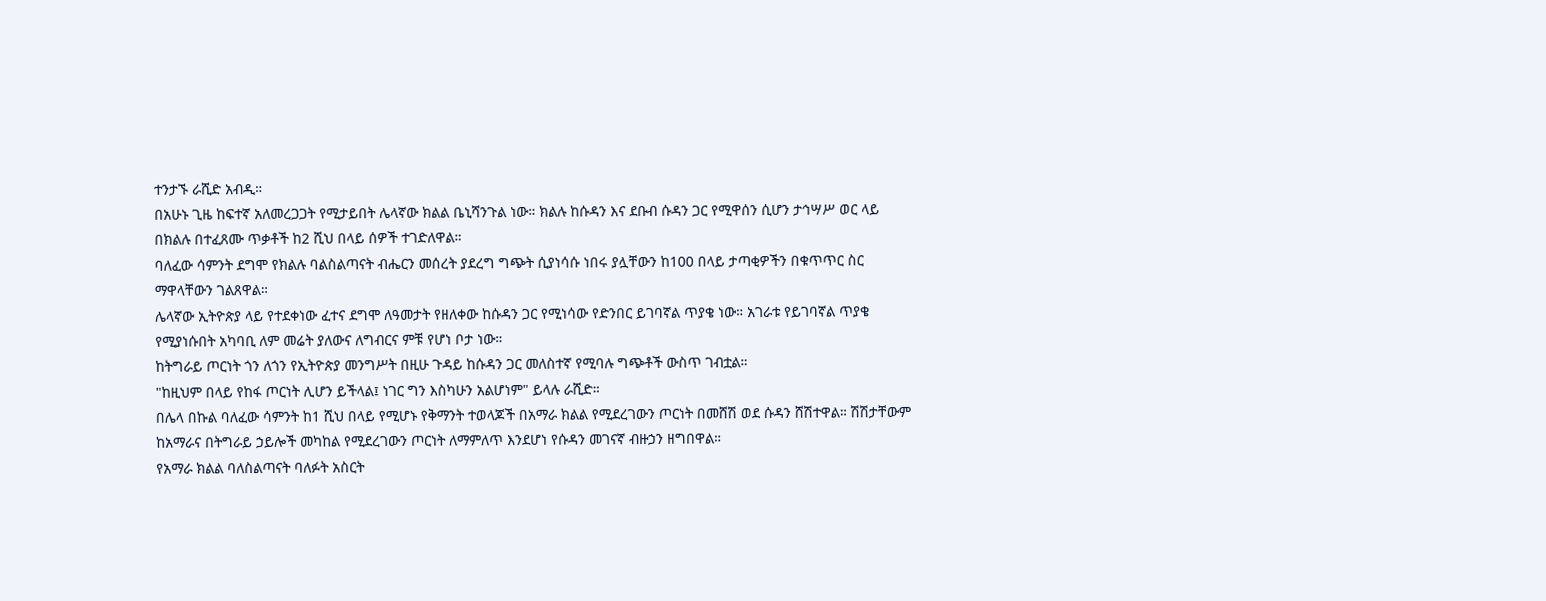ተንታኙ ራሺድ አብዲ።
በአሁኑ ጊዜ ከፍተኛ አለመረጋጋት የሚታይበት ሌላኛው ክልል ቤኒሻንጉል ነው። ክልሉ ከሱዳን እና ደቡብ ሱዳን ጋር የሚዋሰን ሲሆን ታኅሣሥ ወር ላይ በክልሉ በተፈጸሙ ጥቃቶች ከ2 ሺህ በላይ ሰዎች ተገድለዋል።
ባለፈው ሳምንት ደግሞ የክልሉ ባልስልጣናት ብሔርን መሰረት ያደረግ ግጭት ሲያነሳሱ ነበሩ ያሏቸውን ከ100 በላይ ታጣቂዎችን በቁጥጥር ስር ማዋላቸውን ገልጸዋል።
ሌላኛው ኢትዮጵያ ላይ የተደቀነው ፈተና ደግሞ ለዓመታት የዘለቀው ከሱዳን ጋር የሚነሳው የድንበር ይገባኛል ጥያቄ ነው። አገራቱ የይገባኛል ጥያቄ የሚያነሱበት አካባቢ ለም መሬት ያለውና ለግብርና ምቹ የሆነ ቦታ ነው።
ከትግራይ ጦርነት ጎን ለጎን የኢትዮጵያ መንግሥት በዚሁ ጉዳይ ከሱዳን ጋር መለስተኛ የሚባሉ ግጭቶች ውስጥ ገብቷል።
"ከዚህም በላይ የከፋ ጦርነት ሊሆን ይችላል፤ ነገር ግን እስካሁን አልሆነም" ይላሉ ራሺድ።
በሌላ በኩል ባለፈው ሳምንት ከ1 ሺህ በላይ የሚሆኑ የቅማንት ተወላጆች በአማራ ክልል የሚደረገውን ጦርነት በመሸሽ ወደ ሱዳን ሸሽተዋል። ሽሽታቸውም ከአማራና በትግራይ ኃይሎች መካከል የሚደረገውን ጦርነት ለማምለጥ እንደሆነ የሱዳን መገናኛ ብዙኃን ዘግበዋል።
የአማራ ክልል ባለስልጣናት ባለፉት አስርት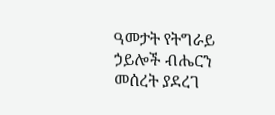ዓመታት የትግራይ ኃይሎች ብሔርን መሰረት ያደረገ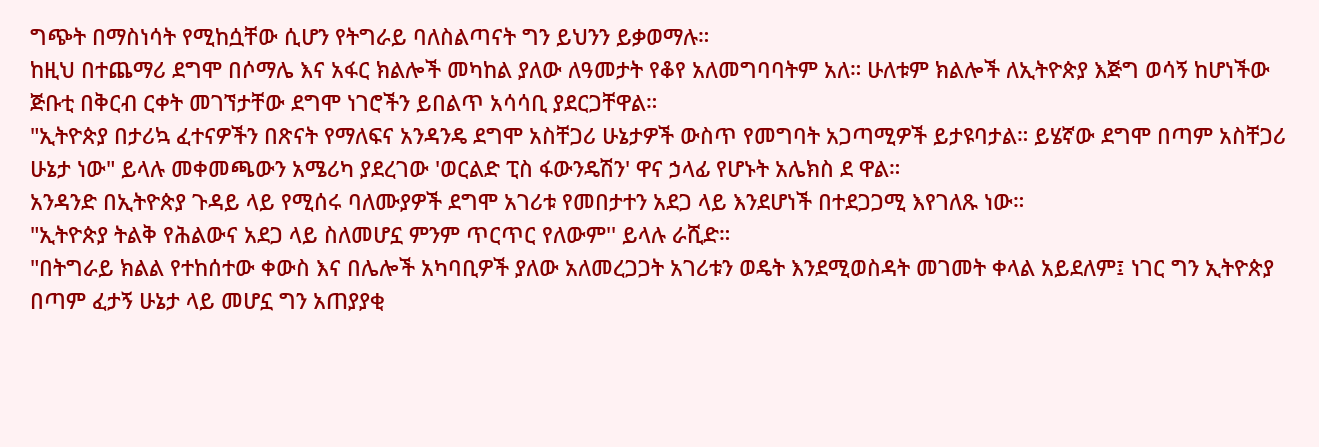ግጭት በማስነሳት የሚከሷቸው ሲሆን የትግራይ ባለስልጣናት ግን ይህንን ይቃወማሉ።
ከዚህ በተጨማሪ ደግሞ በሶማሌ እና አፋር ክልሎች መካከል ያለው ለዓመታት የቆየ አለመግባባትም አለ። ሁለቱም ክልሎች ለኢትዮጵያ እጅግ ወሳኝ ከሆነችው ጅቡቲ በቅርብ ርቀት መገኘታቸው ደግሞ ነገሮችን ይበልጥ አሳሳቢ ያደርጋቸዋል።
"ኢትዮጵያ በታሪኳ ፈተናዎችን በጽናት የማለፍና አንዳንዴ ደግሞ አስቸጋሪ ሁኔታዎች ውስጥ የመግባት አጋጣሚዎች ይታዩባታል። ይሄኛው ደግሞ በጣም አስቸጋሪ ሁኔታ ነው" ይላሉ መቀመጫውን አሜሪካ ያደረገው 'ወርልድ ፒስ ፋውንዴሽን' ዋና ኃላፊ የሆኑት አሌክስ ደ ዋል።
አንዳንድ በኢትዮጵያ ጉዳይ ላይ የሚሰሩ ባለሙያዎች ደግሞ አገሪቱ የመበታተን አደጋ ላይ እንደሆነች በተደጋጋሚ እየገለጹ ነው።
"ኢትዮጵያ ትልቅ የሕልውና አደጋ ላይ ስለመሆኗ ምንም ጥርጥር የለውም'' ይላሉ ራሺድ።
"በትግራይ ክልል የተከሰተው ቀውስ እና በሌሎች አካባቢዎች ያለው አለመረጋጋት አገሪቱን ወዴት እንደሚወስዳት መገመት ቀላል አይደለም፤ ነገር ግን ኢትዮጵያ በጣም ፈታኝ ሁኔታ ላይ መሆኗ ግን አጠያያቂ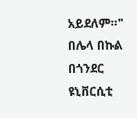አይደለም።"
በሌላ በኩል በጎንደር ዩኒቨርሲቲ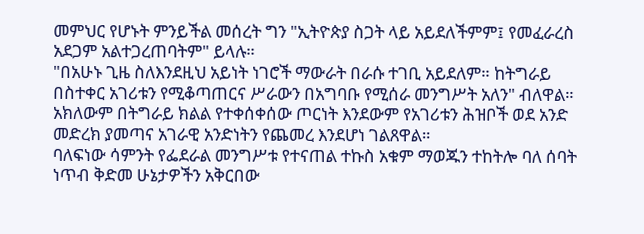መምህር የሆኑት ምንይችል መሰረት ግን "ኢትዮጵያ ስጋት ላይ አይደለችምም፤ የመፈራረስ አደጋም አልተጋረጠባትም" ይላሉ።
"በአሁኑ ጊዜ ስለእንደዚህ አይነት ነገሮች ማውራት በራሱ ተገቢ አይደለም። ከትግራይ በስተቀር አገሪቱን የሚቆጣጠርና ሥራውን በአግባቡ የሚሰራ መንግሥት አለን" ብለዋል።
አክለውም በትግራይ ክልል የተቀሰቀሰው ጦርነት እንደውም የአገሪቱን ሕዝቦች ወደ አንድ መድረክ ያመጣና አገራዊ አንድነትን የጨመረ እንደሆነ ገልጸዋል።
ባለፍነው ሳምንት የፌደራል መንግሥቱ የተናጠል ተኩስ አቁም ማወጁን ተከትሎ ባለ ሰባት ነጥብ ቅድመ ሁኔታዎችን አቅርበው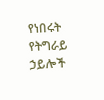የነበሩት የትግራይ ኃይሎች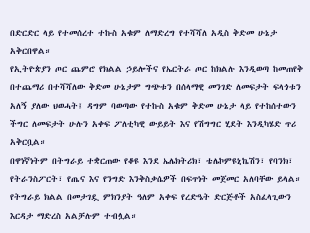በድርድር ላይ የተመሰረተ ተኩስ አቁም ለማድረግ የተሻሻለ አዲስ ቅድመ ሁኔታ አቅርበዋል።
የኢትዮጵያን ጦር ጨምሮ የክልል ኃይሎችና የኤርትራ ጦር ከክልሉ እንዲወጣ ከመጠየቅ በተጨማሪ በተሻሻለው ቅድመ ሁኔታም ግጭቱን በሰላማዊ መንገድ ለመፍታት ፍላጎቱን አለኝ ያለው ህወሓት፤ ዳግም ባወጣው የተኩስ አቁም ቅድመ ሁኔታ ላይ የተከሰተውን ችግር ለመፍታት ሁሉን አቀፍ ፖለቲካዊ ውይይት እና የሽግግር ሂደት እንዲካሄድ ጥሪ አቅርቧል።
በዋነኛነትም በትግራይ ተቋርጠው የቆዩ እንደ ኤሌክትሪክ፣ ቴሌኮምዩኒኬሽን፣ የባንክ፣ የትራንስፖርት፣ የጤና እና የንግድ እንቅስቃሴዎች በፍጥነት መጀመር አለባቸው ይላል።
የትግራይ ክልል በመታገዷ ምክንያት ዓለም አቀፍ የረድዔት ድርጅቶች አስፈላጊውን እርዳታ ማድረስ አልቻሉም ተብሏል።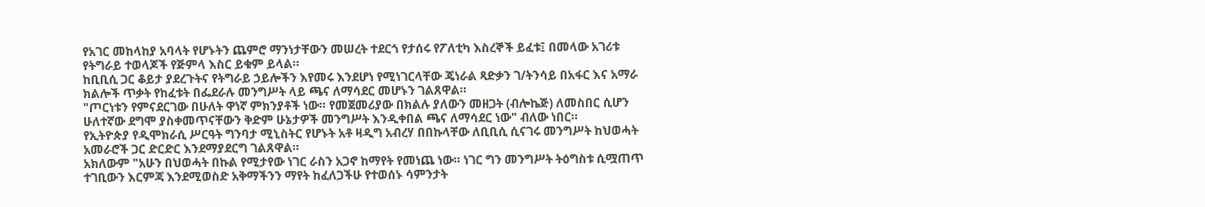የአገር መከላከያ አባላት የሆኑትን ጨምሮ ማንነታቸውን መሠረት ተደርጎ የታሰሩ የፖለቲካ እስረኞች ይፈቱ፤ በመላው አገሪቱ የትግራይ ተወላጆች የጅምላ እስር ይቁም ይላል።
ከቢቢሲ ጋር ቆይታ ያደረጉትና የትግራይ ኃይሎችን እየመሩ እንደሆነ የሚነገርላቸው ጄነራል ጻድቃን ገ/ትንሳይ በአፋር እና አማራ ክልሎች ጥቃት የከፈቱት በፌደራሉ መንግሥት ላይ ጫና ለማሳደር መሆኑን ገልጸዋል።
"ጦርነቱን የምናደርገው በሁለት ዋነኛ ምክንያቶች ነው። የመጀመሪያው በክልሉ ያለውን መዘጋት (ብሎኬጅ) ለመስበር ሲሆን ሁለተኛው ደግሞ ያስቀመጥናቸውን ቅድም ሁኔታዎች መንግሥት እንዲቀበል ጫና ለማሳደር ነው" ብለው ነበር።
የኢትዮጵያ የዲሞክራሲ ሥርዓት ግንባታ ሚኒስትር የሆኑት አቶ ዛዲግ አብረሃ በበኩላቸው ለቢቢሲ ሲናገሩ መንግሥት ከህወሓት አመራሮች ጋር ድርድር እንደማያደርግ ገልጸዋል።
አክለውም "አሁን በህወሓት በኩል የሚታየው ነገር ራስን አጋኖ ከማየት የመነጨ ነው። ነገር ግን መንግሥት ትዕግስቱ ሲሟጠጥ ተገቢውን እርምጃ እንደሚወስድ አቅማችንን ማየት ከፈለጋችሁ የተወሰኑ ሳምንታት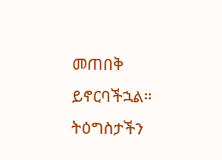መጠበቅ ይኖርባችኋል። ትዕግስታችን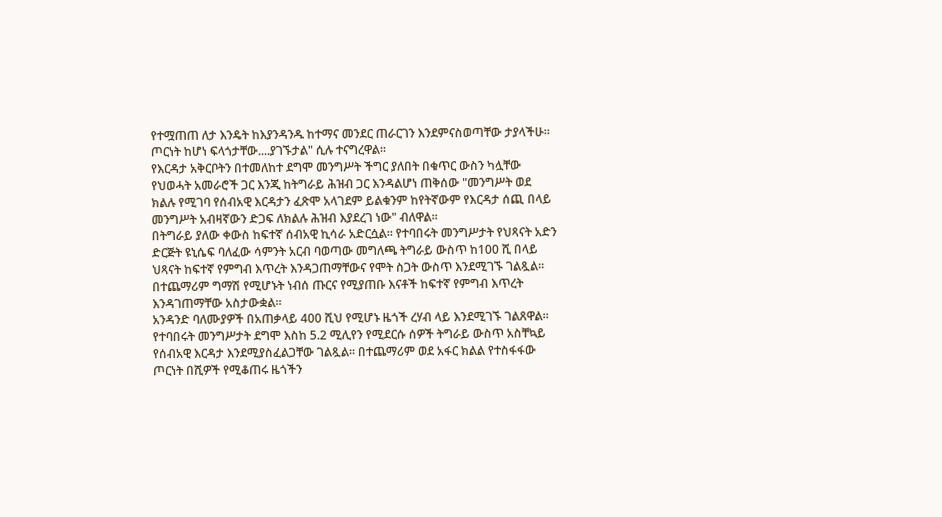የተሟጠጠ ለታ እንዴት ከእያንዳንዱ ከተማና መንደር ጠራርገን እንደምናስወጣቸው ታያላችሁ። ጦርነት ከሆነ ፍላጎታቸው....ያገኙታል" ሲሉ ተናግረዋል።
የእርዳታ አቅርቦትን በተመለከተ ደግሞ መንግሥት ችግር ያለበት በቁጥር ውስን ካሏቸው የህወሓት አመራሮች ጋር እንጂ ከትግራይ ሕዝብ ጋር እንዳልሆነ ጠቅሰው "መንግሥት ወደ ክልሉ የሚገባ የሰብአዊ እርዳታን ፈጽሞ አላገደም ይልቁንም ከየትኛውም የእርዳታ ሰጪ በላይ መንግሥት አብዛኛውን ድጋፍ ለክልሉ ሕዝብ እያደረገ ነው" ብለዋል።
በትግራይ ያለው ቀውስ ከፍተኛ ሰብአዊ ኪሳራ አድርሷል። የተባበሩት መንግሥታት የህጻናት አድን ድርጅት ዩኒሴፍ ባለፈው ሳምንት አርብ ባወጣው መግለጫ ትግራይ ውስጥ ከ100 ሺ በላይ ህጻናት ከፍተኛ የምግብ እጥረት እንዳጋጠማቸውና የሞት ስጋት ውስጥ እንደሚገኙ ገልጿል። በተጨማሪም ግማሽ የሚሆኑት ነብሰ ጡርና የሚያጠቡ እናቶች ከፍተኛ የምግብ እጥረት እንዳገጠማቸው አስታውቋል።
አንዳንድ ባለሙያዎች በአጠቃላይ 400 ሺህ የሚሆኑ ዜጎች ረሃብ ላይ እንደሚገኙ ገልጸዋል።
የተባበሩት መንግሥታት ደግሞ እስከ 5.2 ሚሊየን የሚደርሱ ሰዎች ትግራይ ውስጥ አስቸኳይ የሰብአዊ እርዳታ እንደሚያስፈልጋቸው ገልጿል። በተጨማሪም ወደ አፋር ክልል የተስፋፋው ጦርነት በሺዎች የሚቆጠሩ ዜጎችን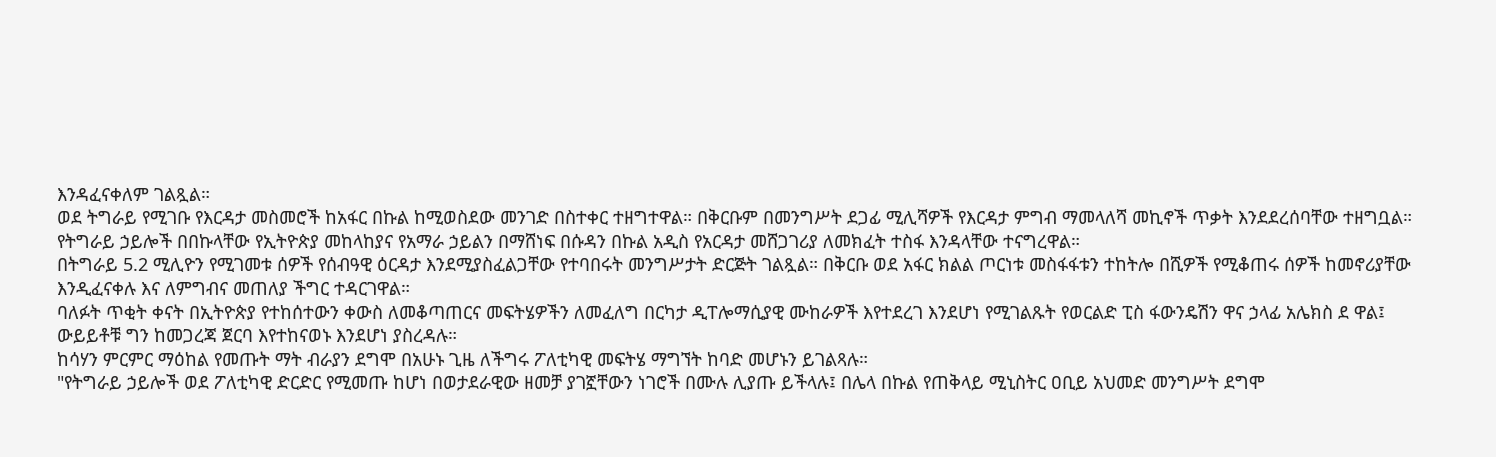እንዳፈናቀለም ገልጿል።
ወደ ትግራይ የሚገቡ የእርዳታ መስመሮች ከአፋር በኩል ከሚወስደው መንገድ በስተቀር ተዘግተዋል። በቅርቡም በመንግሥት ደጋፊ ሚሊሻዎች የእርዳታ ምግብ ማመላለሻ መኪኖች ጥቃት እንደደረሰባቸው ተዘግቧል።
የትግራይ ኃይሎች በበኩላቸው የኢትዮጵያ መከላከያና የአማራ ኃይልን በማሸነፍ በሱዳን በኩል አዲስ የአርዳታ መሸጋገሪያ ለመክፈት ተስፋ እንዳላቸው ተናግረዋል።
በትግራይ 5.2 ሚሊዮን የሚገመቱ ሰዎች የሰብዓዊ ዕርዳታ እንደሚያስፈልጋቸው የተባበሩት መንግሥታት ድርጅት ገልጿል። በቅርቡ ወደ አፋር ክልል ጦርነቱ መስፋፋቱን ተከትሎ በሺዎች የሚቆጠሩ ሰዎች ከመኖሪያቸው እንዲፈናቀሉ እና ለምግብና መጠለያ ችግር ተዳርገዋል።
ባለፉት ጥቂት ቀናት በኢትዮጵያ የተከሰተውን ቀውስ ለመቆጣጠርና መፍትሄዎችን ለመፈለግ በርካታ ዲፐሎማሲያዊ ሙከራዎች እየተደረገ እንደሆነ የሚገልጹት የወርልድ ፒስ ፋውንዴሽን ዋና ኃላፊ አሌክስ ደ ዋል፤ ውይይቶቹ ግን ከመጋረጃ ጀርባ እየተከናወኑ እንደሆነ ያስረዳሉ።
ከሳሃን ምርምር ማዕከል የመጡት ማት ብራያን ደግሞ በአሁኑ ጊዜ ለችግሩ ፖለቲካዊ መፍትሄ ማግኘት ከባድ መሆኑን ይገልጻሉ።
"የትግራይ ኃይሎች ወደ ፖለቲካዊ ድርድር የሚመጡ ከሆነ በወታደራዊው ዘመቻ ያገኟቸውን ነገሮች በሙሉ ሊያጡ ይችላሉ፤ በሌላ በኩል የጠቅላይ ሚኒስትር ዐቢይ አህመድ መንግሥት ደግሞ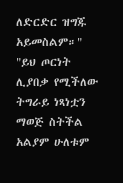ለድርድር ዝግጁ አይመስልም።"
"ይህ ጦርነት ሊያበቃ የሚችለው ትግራይ ነጻነቷን ማወጅ ስትችል አልያም ሁለቱም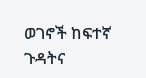ወገኖች ከፍተኛ ጉዳትና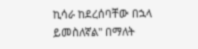ኪሳራ ከደረሰባቸው በኋላ ይመስለኛል" በማለት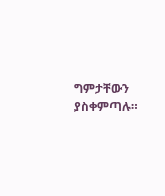ግምታቸውን ያስቀምጣሉ።